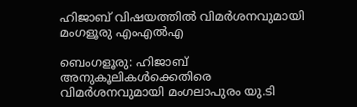ഹിജാബ് വിഷയത്തിൽ വിമർശനവുമായി മംഗളൂരു എംഎൽഎ

ബെംഗളൂരു: ഹിജാബ് അനുകൂലികൾക്കെതിരെ വിമർശനവുമായി മംഗലാപുരം യു.ടി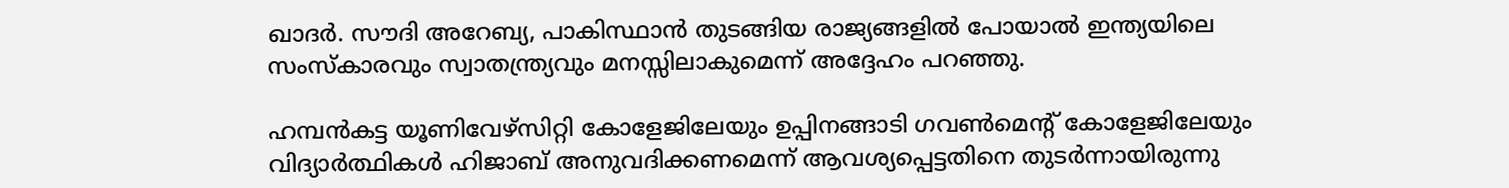ഖാദർ. സൗദി അറേബ്യ, പാകിസ്ഥാൻ തുടങ്ങിയ രാജ്യങ്ങളിൽ പോയാൽ ഇന്ത്യയിലെ സംസ്‌കാരവും സ്വാതന്ത്ര്യവും മനസ്സിലാകുമെന്ന് അദ്ദേഹം പറഞ്ഞു.

ഹമ്പൻകട്ട യൂണിവേഴ്സിറ്റി കോളേജിലേയും ഉപ്പിനങ്ങാടി ഗവൺമെന്റ് കോളേജിലേയും വിദ്യാർത്ഥികൾ ഹിജാബ് അനുവദിക്കണമെന്ന് ആവശ്യപ്പെട്ടതിനെ തുടർന്നായിരുന്നു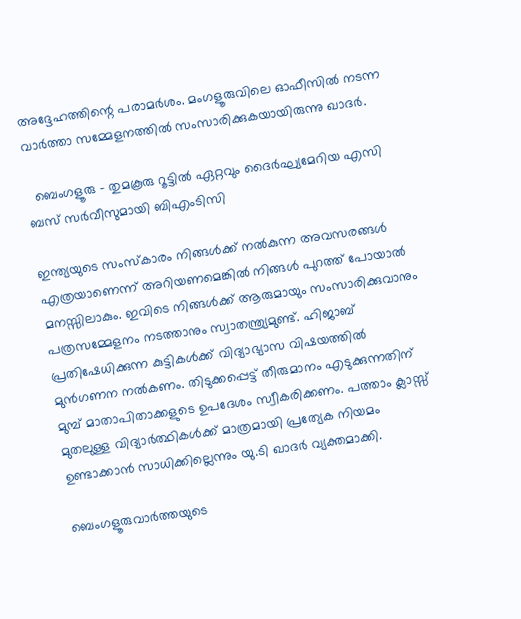അദ്ദേഹത്തിന്റെ പരാമർശം. മംഗളൂരുവിലെ ഓഫീസിൽ നടന്ന വാർത്താ സമ്മേളനത്തിൽ സംസാരിക്കുകയായിരുന്നു ഖാദർ.

  ബെംഗളൂരു - തുമകൂരു റൂട്ടിൽ ഏറ്റവും ദൈർഘ്യമേറിയ എസി ബസ് സർവീസുമായി ബിഎംടിസി

ഇന്ത്യയുടെ സംസ്കാരം നിങ്ങൾക്ക് നൽകുന്ന അവസരങ്ങൾ എത്രയാണെന്ന് അറിയണമെങ്കിൽ നിങ്ങൾ പുറത്ത് പോയാൽ മനസ്സിലാകും. ഇവിടെ നിങ്ങൾക്ക് ആരുമായും സംസാരിക്കുവാനും പത്രസമ്മേളനം നടത്താനും സ്വാതന്ത്ര്യമുണ്ട്. ഹിജാബ് പ്രതിഷേധിക്കുന്ന കുട്ടികൾക്ക് വിദ്യാഭ്യാസ വിഷയത്തിൽ മുൻഗണന നൽകണം. തിടുക്കപ്പെട്ട് തീരുമാനം എടുക്കുന്നതിന് മുമ്പ് മാതാപിതാക്കളുടെ ഉപദേശം സ്വീകരിക്കണം. പത്താം ക്ലാസ്സ്‌ മുതലുള്ള വിദ്യാർത്ഥികൾക്ക് മാത്രമായി പ്രത്യേക നിയമം ഉണ്ടാക്കാൻ സാധിക്കില്ലെന്നും യു.ടി ഖാദർ വ്യക്തമാക്കി.

ബെംഗളൂരുവാർത്തയുടെ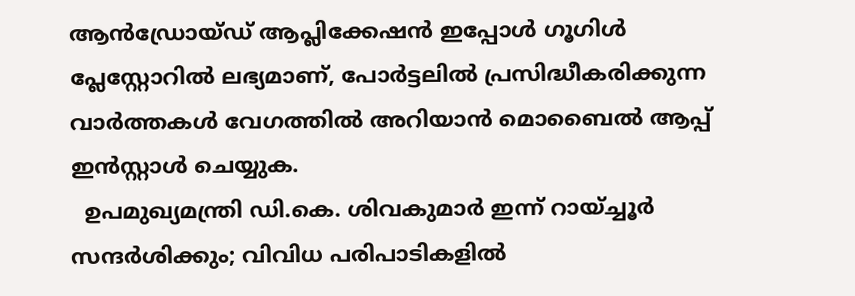ആൻഡ്രോയ്ഡ് ആപ്ലിക്കേഷൻ ഇപ്പോൾ ഗൂഗിൾ പ്ലേസ്റ്റോറിൽ ലഭ്യമാണ്, പോർട്ടലിൽ പ്രസിദ്ധീകരിക്കുന്ന വാർത്തകൾ വേഗത്തിൽ അറിയാൻ മൊബൈൽ ആപ്പ് ഇൻസ്റ്റാൾ ചെയ്യുക.
  ഉപമുഖ്യമന്ത്രി ഡി.കെ. ശിവകുമാർ ഇന്ന് റായ്ച്ചൂർ സന്ദർശിക്കും; വിവിധ പരിപാടികളിൽ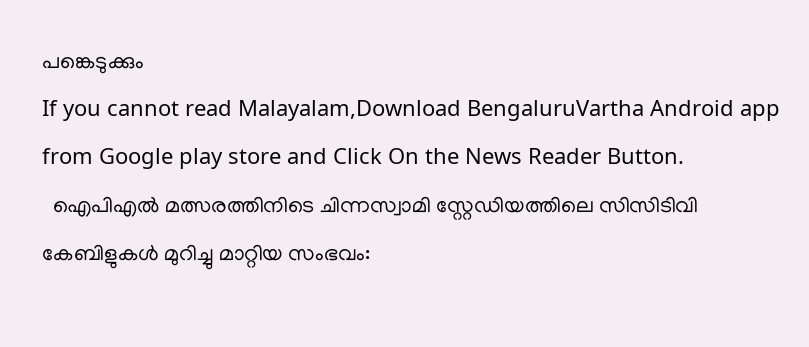പങ്കെടുക്കും
If you cannot read Malayalam,Download BengaluruVartha Android app from Google play store and Click On the News Reader Button.
  ഐപിഎൽ മത്സരത്തിനിടെ ചിന്നസ്വാമി സ്റ്റേഡിയത്തിലെ സിസിടിവി കേബിളുകൾ മുറിച്ചു മാറ്റിയ സംഭവം: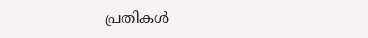പ്രതികൾ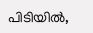പിടിയിൽ,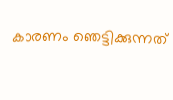കാരണം ഞെട്ടിക്കുന്നത്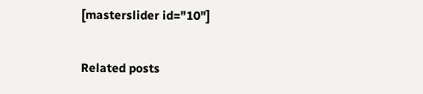[masterslider id="10"]

Related posts